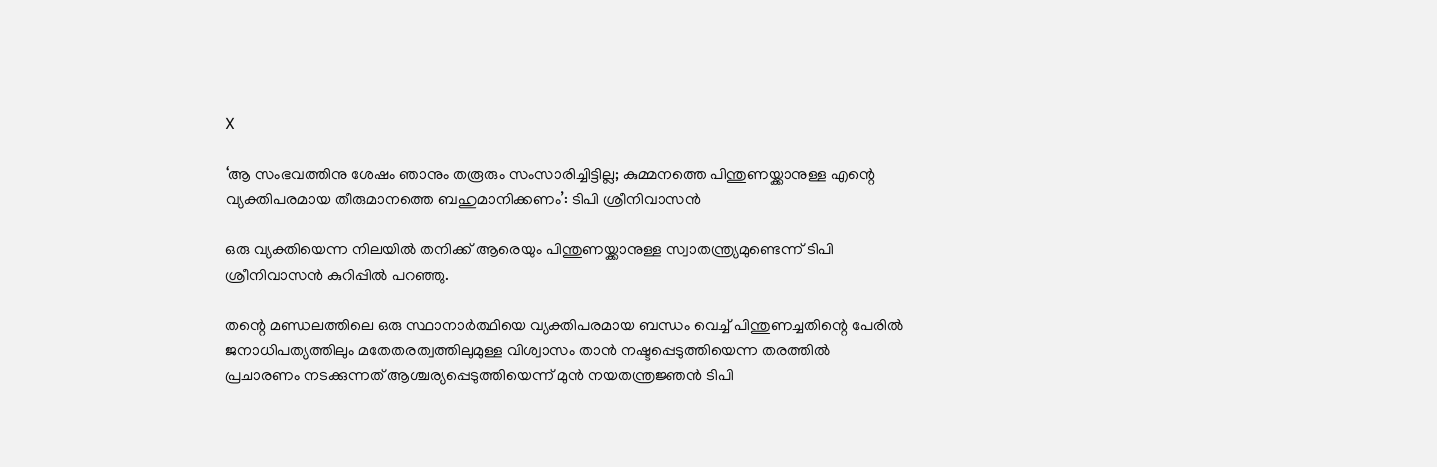X

‘ആ സംഭവത്തിനു ശേഷം ഞാനും തരൂരും സംസാരിച്ചിട്ടില്ല; കുമ്മനത്തെ പിന്തുണയ്ക്കാനുള്ള എന്റെ വ്യക്തിപരമായ തീരുമാനത്തെ ബഹുമാനിക്കണം’: ടിപി ശ്രീനിവാസൻ

ഒരു വ്യക്തിയെന്ന നിലയിൽ തനിക്ക് ആരെയും പിന്തുണയ്ക്കാനുള്ള സ്വാതന്ത്ര്യമുണ്ടെന്ന് ടിപി ശ്രീനിവാസൻ കുറിപ്പിൽ പറഞ്ഞു.

തന്റെ മണ്ഡലത്തിലെ ഒരു സ്ഥാനാർത്ഥിയെ വ്യക്തിപരമായ ബന്ധം വെച്ച് പിന്തുണച്ചതിന്റെ പേരിൽ ജനാധിപത്യത്തിലും മതേതരത്വത്തിലുമുള്ള വിശ്വാസം താൻ നഷ്ടപ്പെടുത്തിയെന്ന തരത്തിൽ പ്രചാരണം നടക്കുന്നത് ആശ്ചര്യപ്പെടുത്തിയെന്ന് മുൻ നയതന്ത്രജ്ഞൻ ടിപി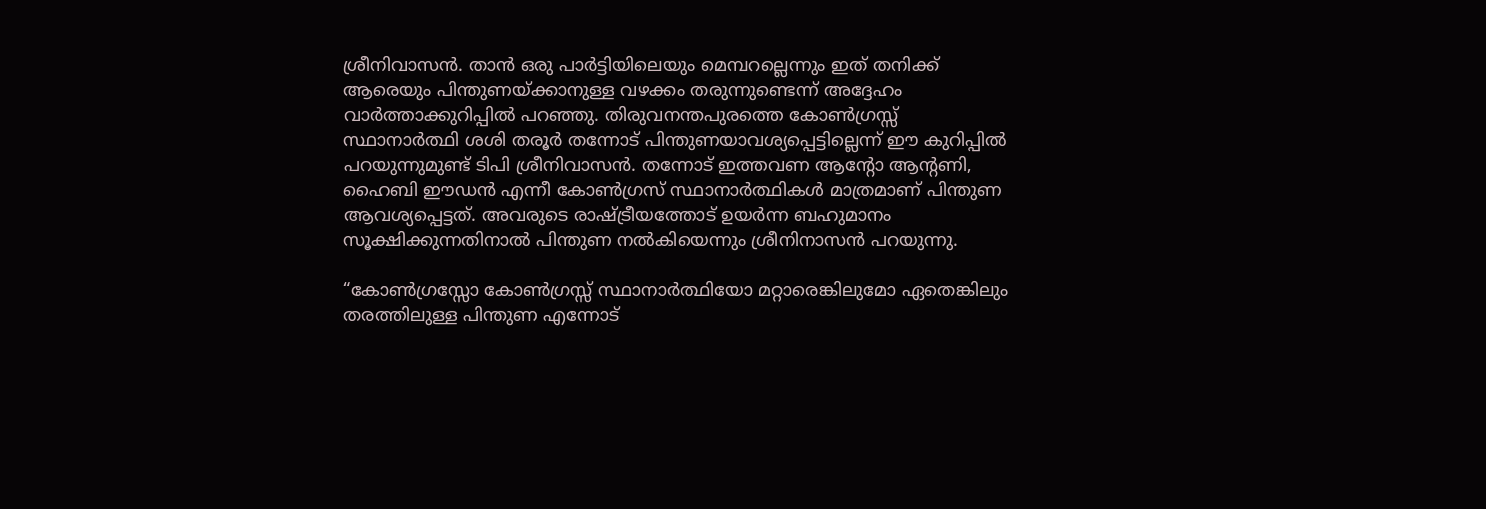ശ്രീനിവാസൻ. താൻ ഒരു പാർട്ടിയിലെയും മെമ്പറല്ലെന്നും ഇത് തനിക്ക് ആരെയും പിന്തുണയ്ക്കാനുള്ള വഴക്കം തരുന്നുണ്ടെന്ന് അദ്ദേഹം വാർത്താക്കുറിപ്പിൽ പറഞ്ഞു. തിരുവനന്തപുരത്തെ കോൺഗ്രസ്സ് സ്ഥാനാര്‍ത്ഥി ശശി തരൂർ തന്നോട് പിന്തുണയാവശ്യപ്പെട്ടില്ലെന്ന് ഈ കുറിപ്പിൽ പറയുന്നുമുണ്ട് ടിപി ശ്രീനിവാസൻ. തന്നോട് ഇത്തവണ ആന്റോ ആന്റണി, ഹൈബി ഈഡന്‍ എന്നീ കോൺഗ്രസ് സ്ഥാനാർത്ഥികൾ മാത്രമാണ് പിന്തുണ ആവശ്യപ്പെട്ടത്. അവരുടെ രാഷ്ട്രീയത്തോട് ഉയർന്ന ബഹുമാനം സൂക്ഷിക്കുന്നതിനാൽ പിന്തുണ നൽകിയെന്നും ശ്രീനിനാസൻ പറയുന്നു.

“കോൺഗ്രസ്സോ കോൺഗ്രസ്സ് സ്ഥാനാർത്ഥിയോ മറ്റാരെങ്കിലുമോ ഏതെങ്കിലും തരത്തിലുള്ള പിന്തുണ എന്നോട്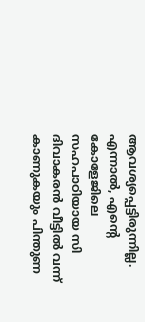ആവശ്യപ്പെട്ടിരുന്നില്ല. എന്നാൽ, എന്റെ കോളേജിലെ സഹപാഠിയായ സി ദിവാകരൻ വീട്ടിൽ വന്ന് കാണുകയും പിന്തുണ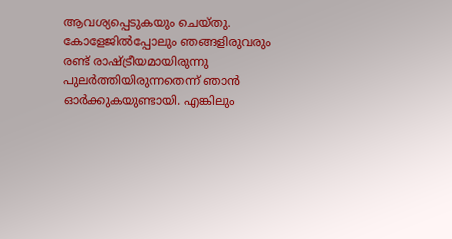ആവശ്യപ്പെടുകയും ചെയ്തു. കോളേജിൽപ്പോലും ഞങ്ങളിരുവരും രണ്ട് രാഷ്ട്രീയമായിരുന്നു പുലർത്തിയിരുന്നതെന്ന് ഞാൻ ഓർക്കുകയുണ്ടായി. എങ്കിലും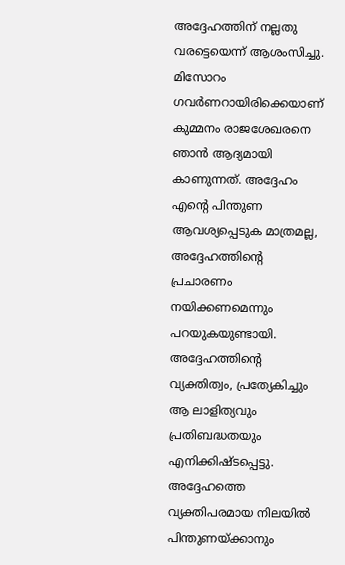അദ്ദേഹത്തിന് നല്ലതു വരട്ടെയെന്ന് ആശംസിച്ചു. മിസോറം ഗവർണറായിരിക്കെയാണ് കുമ്മനം രാജശേഖരനെ ഞാൻ ആദ്യമായി കാണുന്നത്. അദ്ദേഹം എന്റെ പിന്തുണ ആവശ്യപ്പെടുക മാത്രമല്ല, അദ്ദേഹത്തിന്റെ പ്രചാരണം നയിക്കണമെന്നും പറയുകയുണ്ടായി. അദ്ദേഹത്തിന്റെ വ്യക്തിത്വം, പ്രത്യേകിച്ചും ആ ലാളിത്യവും പ്രതിബദ്ധതയും എനിക്കിഷ്ടപ്പെട്ടു. അദ്ദേഹത്തെ വ്യക്തിപരമായ നിലയിൽ പിന്തുണയ്ക്കാനും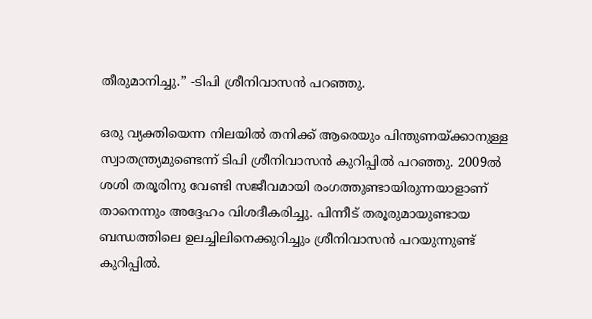തീരുമാനിച്ചു.” -ടിപി ശ്രീനിവാസൻ പറഞ്ഞു.

ഒരു വ്യക്തിയെന്ന നിലയിൽ തനിക്ക് ആരെയും പിന്തുണയ്ക്കാനുള്ള സ്വാതന്ത്ര്യമുണ്ടെന്ന് ടിപി ശ്രീനിവാസൻ കുറിപ്പിൽ പറഞ്ഞു. 2009ൽ ശശി തരൂരിനു വേണ്ടി സജീവമായി രംഗത്തുണ്ടായിരുന്നയാളാണ് താനെന്നും അദ്ദേഹം വിശദീകരിച്ചു. പിന്നീട് തരൂരുമായുണ്ടായ ബന്ധത്തിലെ ഉലച്ചിലിനെക്കുറിച്ചും ശ്രീനിവാസൻ പറയുന്നുണ്ട് കുറിപ്പിൽ.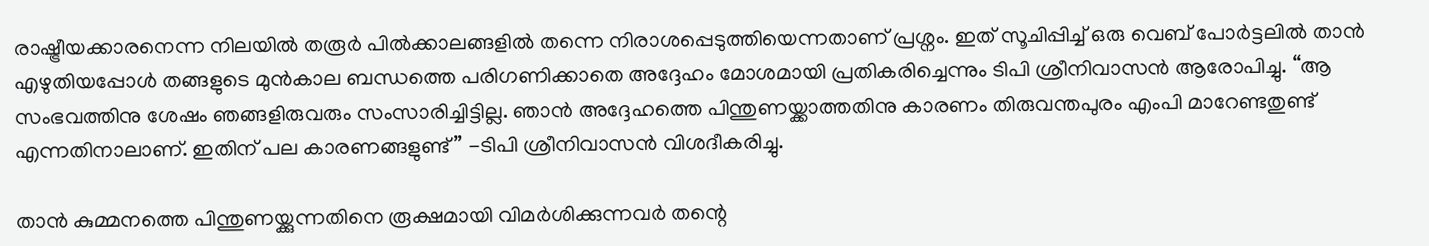രാഷ്ട്രീയക്കാരനെന്ന നിലയിൽ തരൂർ പിൽക്കാലങ്ങളിൽ തന്നെ നിരാശപ്പെടുത്തിയെന്നതാണ് പ്രശ്നം. ഇത് സൂചിപ്പിച്ച് ഒരു വെബ് പോർട്ടലിൽ താൻ എഴുതിയപ്പോൾ തങ്ങളുടെ മുൻകാല ബന്ധത്തെ പരിഗണിക്കാതെ അദ്ദേഹം മോശമായി പ്രതികരിച്ചെന്നും ടിപി ശ്രീനിവാസൻ ആരോപിച്ചു. “ആ സംഭവത്തിനു ശേഷം ഞങ്ങളിരുവരും സംസാരിച്ചിട്ടില്ല. ഞാൻ അദ്ദേഹത്തെ പിന്തുണയ്ക്കാത്തതിനു കാരണം തിരുവന്തപുരം എംപി മാറേണ്ടതുണ്ട് എന്നതിനാലാണ്. ഇതിന് പല കാരണങ്ങളുണ്ട്” -ടിപി ശ്രീനിവാസൻ വിശദീകരിച്ചു.

താൻ കുമ്മനത്തെ പിന്തുണയ്ക്കുന്നതിനെ രൂക്ഷമായി വിമർശിക്കുന്നവർ തന്റെ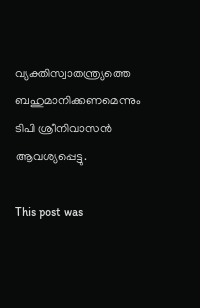വ്യക്തിസ്വാതന്ത്ര്യത്തെ ബഹുമാനിക്കണമെന്നും ടിപി ശ്രീനിവാസൻ ആവശ്യപ്പെട്ടു.

This post was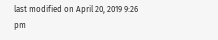last modified on April 20, 2019 9:26 pm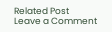Related Post
Leave a Comment